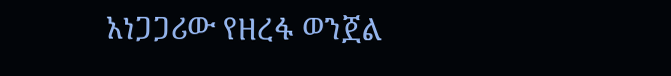አነጋጋሪው የዘረፋ ወንጀል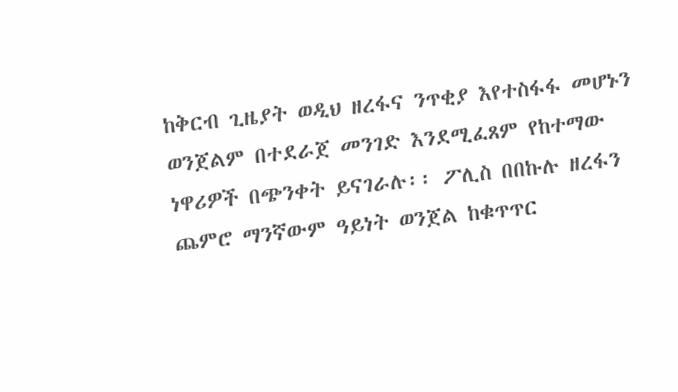ከቅርብ ጊዜያት ወዲህ ዘረፋና ንጥቂያ እየተስፋፋ መሆኑን ወንጀልም በተደራጀ መንገድ እንደሚፈጸም የከተማው ነዋሪዎች በጭንቀት ይናገራሉ፡፡ ፖሊስ በበኩሉ ዘረፋን ጨምሮ ማንኛውም ዓይነት ወንጀል ከቁጥጥር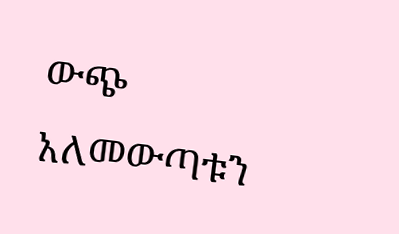ውጭ አለመውጣቱን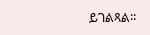ይገልጻል፡፡